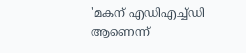'മകന് എഡിഎച്ച്ഡി ആണെന്ന്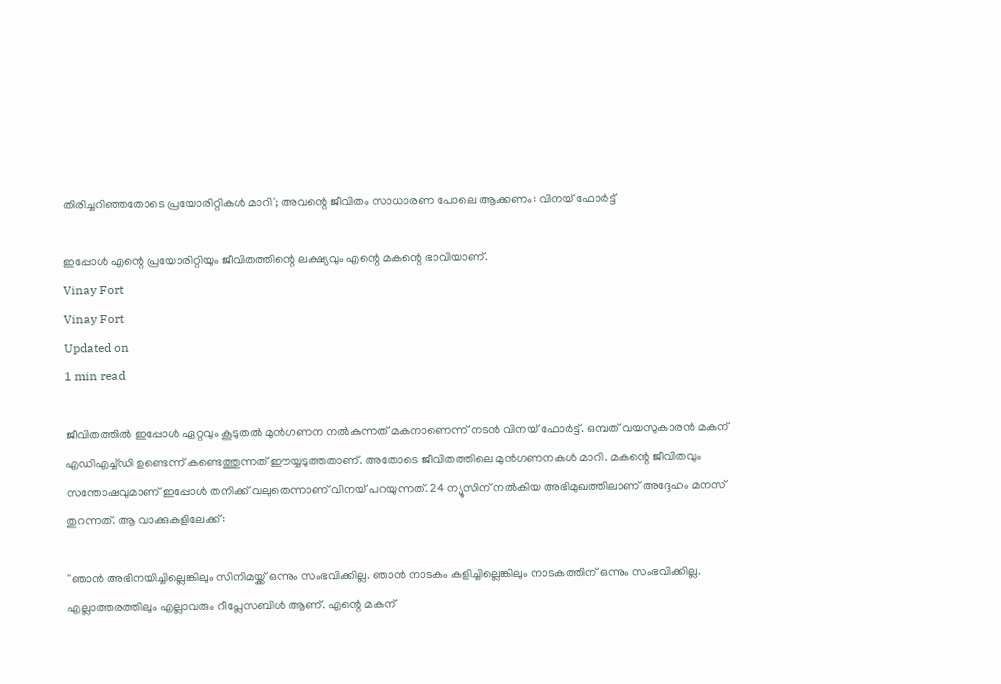തിരിച്ചറിഞ്ഞതോടെ പ്രയോരിറ്റികള്‍ മാറി'; അവന്റെ ജീവിതം സാധാരണ പോലെ ആക്കണം: വിനയ് ഫോര്‍ട്ട്

ഇപ്പോള്‍ എന്റെ പ്രയോരിറ്റിയും ജീവിതത്തിന്റെ ലക്ഷ്യവും എന്റെ മകന്റെ ഭാവിയാണ്.
Vinay Fort
Vinay Fort
Updated on
1 min read

ജീവിതത്തില്‍ ഇപ്പോള്‍ ഏറ്റവും കൂടുതല്‍ മുന്‍ഗണന നല്‍കുന്നത് മകനാണെന്ന് നടന്‍ വിനയ് ഫോര്‍ട്ട്. ഒമ്പത് വയസുകാരന്‍ മകന് എഡിഎച്ച്ഡി ഉണ്ടെന്ന് കണ്ടെത്തുന്നത് ഈയ്യടുത്തതാണ്. അതോടെ ജീവിതത്തിലെ മുന്‍ഗണനകള്‍ മാറി. മകന്റെ ജീവിതവും സന്തോഷവുമാണ് ഇപ്പോള്‍ തനിക്ക് വലുതെന്നാണ് വിനയ് പറയുന്നത്. 24 ന്യൂസിന് നല്‍കിയ അഭിമുഖത്തിലാണ് അദ്ദേഹം മനസ് തുറന്നത്. ആ വാക്കുകളിലേക്ക്:

''ഞാന്‍ അഭിനയിച്ചില്ലെങ്കിലും സിനിമയ്ക്ക് ഒന്നും സംഭവിക്കില്ല. ഞാന്‍ നാടകം കളിച്ചില്ലെങ്കിലും നാടകത്തിന് ഒന്നും സംഭവിക്കില്ല. എല്ലാത്തരത്തിലും എല്ലാവരും റീപ്ലേസബിള്‍ ആണ്. എന്റെ മകന്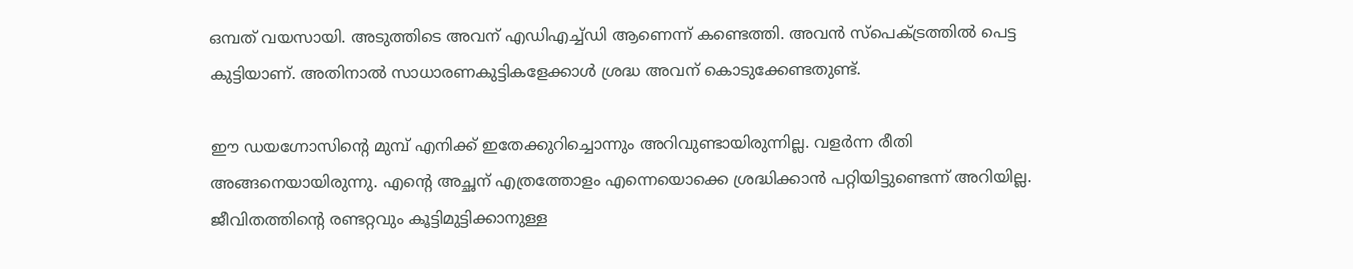ഒമ്പത് വയസായി. അടുത്തിടെ അവന് എഡിഎച്ച്ഡി ആണെന്ന് കണ്ടെത്തി. അവന്‍ സ്‌പെക്ട്രത്തില്‍ പെട്ട കുട്ടിയാണ്. അതിനാല്‍ സാധാരണകുട്ടികളേക്കാള്‍ ശ്രദ്ധ അവന് കൊടുക്കേണ്ടതുണ്ട്.

ഈ ഡയഗ്നോസിന്റെ മുമ്പ് എനിക്ക് ഇതേക്കുറിച്ചൊന്നും അറിവുണ്ടായിരുന്നില്ല. വളര്‍ന്ന രീതി അങ്ങനെയായിരുന്നു. എന്റെ അച്ഛന് എത്രത്തോളം എന്നെയൊക്കെ ശ്രദ്ധിക്കാന്‍ പറ്റിയിട്ടുണ്ടെന്ന് അറിയില്ല. ജീവിതത്തിന്റെ രണ്ടറ്റവും കൂട്ടിമുട്ടിക്കാനുള്ള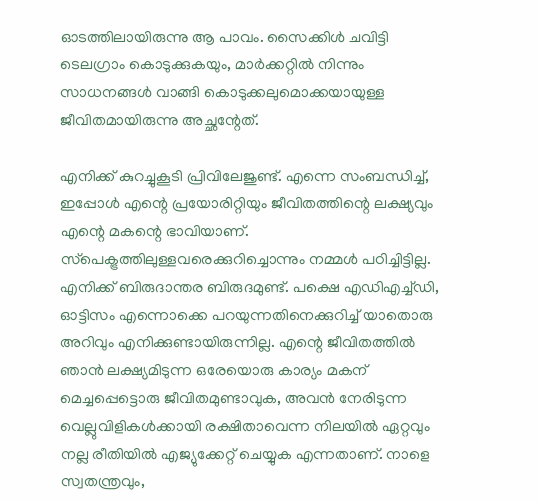ഓടത്തിലായിരുന്നു ആ പാവം. സൈക്കിള്‍ ചവിട്ടി ടെലഗ്രാം കൊടുക്കുകയും, മാര്‍ക്കറ്റില്‍ നിന്നും സാധനങ്ങള്‍ വാങ്ങി കൊടുക്കലുമൊക്കയായുള്ള ജീവിതമായിരുന്നു അച്ഛന്റേത്.

എനിക്ക് കുറച്ചുകൂടി പ്രിവിലേജുണ്ട്. എന്നെ സംബന്ധിച്ച്, ഇപ്പോള്‍ എന്റെ പ്രയോരിറ്റിയും ജീവിതത്തിന്റെ ലക്ഷ്യവും എന്റെ മകന്റെ ഭാവിയാണ്. സ്‌പെക്ട്രത്തിലുള്ളവരെക്കുറിച്ചൊന്നും നമ്മള്‍ പഠിച്ചിട്ടില്ല. എനിക്ക് ബിരുദാന്തര ബിരുദമുണ്ട്. പക്ഷെ എഡിഎച്ച്ഡി, ഓട്ടിസം എന്നൊക്കെ പറയുന്നതിനെക്കുറിച്ച് യാതൊരു അറിവും എനിക്കുണ്ടായിരുന്നില്ല. എന്റെ ജീവിതത്തില്‍ ഞാന്‍ ലക്ഷ്യമിടുന്ന ഒരേയൊരു കാര്യം മകന് മെച്ചപ്പെട്ടൊരു ജീവിതമുണ്ടാവുക, അവന്‍ നേരിടുന്ന വെല്ലുവിളികള്‍ക്കായി രക്ഷിതാവെന്ന നിലയില്‍ ഏറ്റവും നല്ല രീതിയില്‍ എജ്യുക്കേറ്റ് ചെയ്യുക എന്നതാണ്. നാളെ സ്വതന്ത്രവും,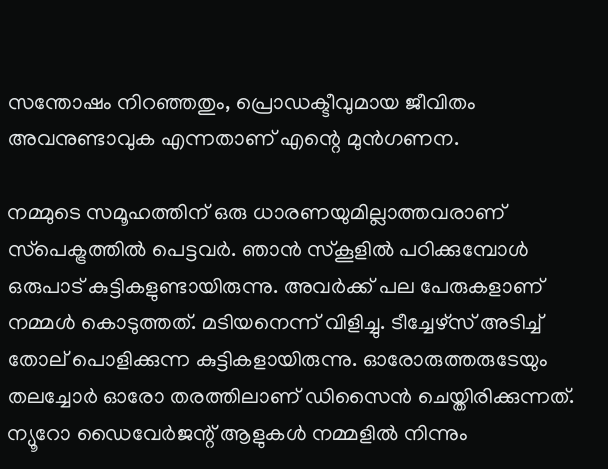സന്തോഷം നിറഞ്ഞതും, പ്രൊഡക്ടീവുമായ ജീവിതം അവനുണ്ടാവുക എന്നതാണ് എന്റെ മുന്‍ഗണന.

നമ്മുടെ സമൂഹത്തിന് ഒരു ധാരണയുമില്ലാത്തവരാണ് സ്‌പെക്ട്രത്തില്‍ പെട്ടവര്‍. ഞാന്‍ സ്‌കൂളില്‍ പഠിക്കുമ്പോള്‍ ഒരുപാട് കുട്ടികളുണ്ടായിരുന്നു. അവര്‍ക്ക് പല പേരുകളാണ് നമ്മള്‍ കൊടുത്തത്. മടിയനെന്ന് വിളിച്ചു. ടീച്ചേഴ്‌സ് അടിച്ച് തോല് പൊളിക്കുന്ന കുട്ടികളായിരുന്നു. ഓരോരുത്തരുടേയും തലച്ചോര്‍ ഓരോ തരത്തിലാണ് ഡിസൈന്‍ ചെയ്തിരിക്കുന്നത്. ന്യൂറോ ഡൈവേര്‍ജന്റ് ആളുകള്‍ നമ്മളില്‍ നിന്നും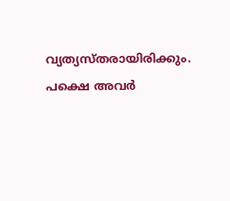വ്യത്യസ്തരായിരിക്കും. പക്ഷെ അവര്‍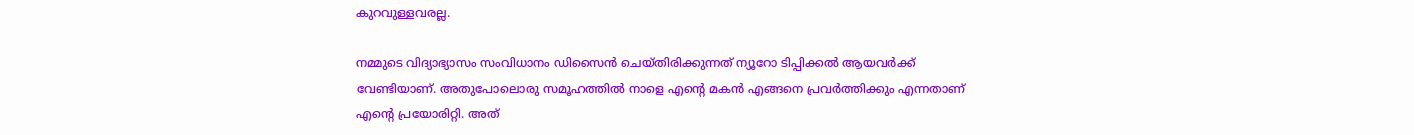കുറവുള്ളവരല്ല.

നമ്മുടെ വിദ്യാഭ്യാസം സംവിധാനം ഡിസൈന്‍ ചെയ്തിരിക്കുന്നത് ന്യൂറോ ടിപ്പിക്കല്‍ ആയവര്‍ക്ക് വേണ്ടിയാണ്. അതുപോലൊരു സമൂഹത്തില്‍ നാളെ എന്റെ മകന്‍ എങ്ങനെ പ്രവര്‍ത്തിക്കും എന്നതാണ് എന്റെ പ്രയോരിറ്റി. അത്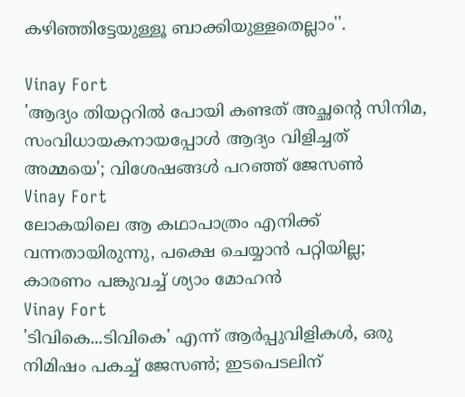കഴിഞ്ഞിട്ടേയുള്ളൂ ബാക്കിയുള്ളതെല്ലാം''.

Vinay Fort
'ആദ്യം തിയറ്ററിൽ പോയി കണ്ടത് അച്ഛന്റെ സിനിമ, സംവിധായകനായപ്പോൾ ആദ്യം വിളിച്ചത് അമ്മയെ'; വിശേഷങ്ങൾ പറഞ്ഞ് ജേസൺ
Vinay Fort
ലോകയിലെ ആ കഥാപാത്രം എനിക്ക് വന്നതായിരുന്നു, പക്ഷെ ചെയ്യാന്‍ പറ്റിയില്ല; കാരണം പങ്കുവച്ച് ശ്യാം മോഹന്‍
Vinay Fort
'ടിവികെ...ടിവികെ' എന്ന് ആർപ്പുവിളികൾ, ഒരു നിമിഷം പകച്ച് ജേസൺ; ഇടപെടലിന്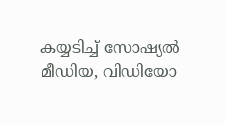കയ്യടിച്ച് സോഷ്യൽ മീഡിയ, വിഡിയോ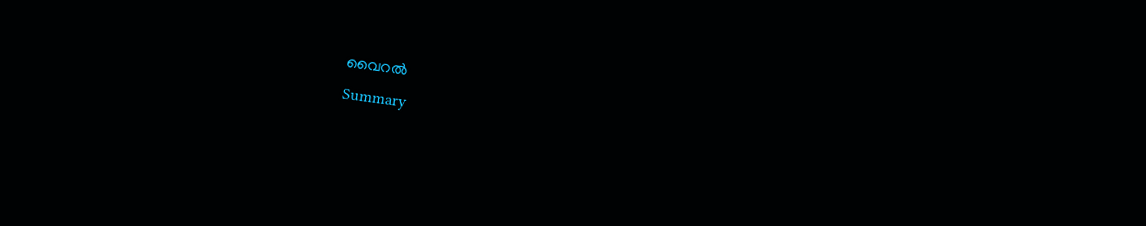വൈറൽ
Summary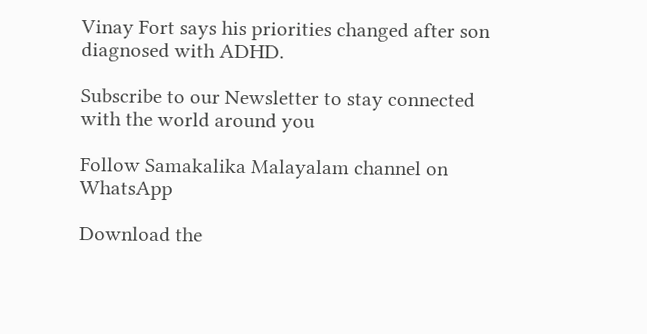Vinay Fort says his priorities changed after son diagnosed with ADHD.

Subscribe to our Newsletter to stay connected with the world around you

Follow Samakalika Malayalam channel on WhatsApp

Download the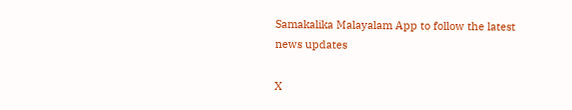Samakalika Malayalam App to follow the latest news updates

X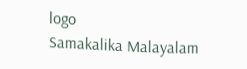logo
Samakalika Malayalam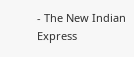- The New Indian Express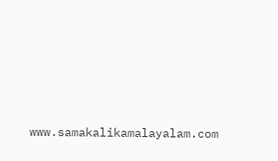www.samakalikamalayalam.com